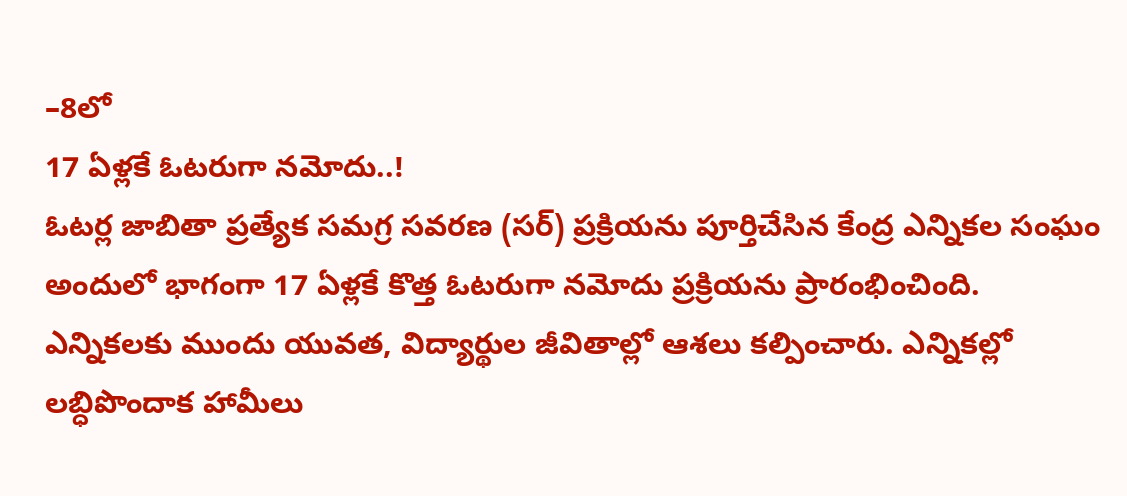–8లో
17 ఏళ్లకే ఓటరుగా నమోదు..!
ఓటర్ల జాబితా ప్రత్యేక సమగ్ర సవరణ (సర్) ప్రక్రియను పూర్తిచేసిన కేంద్ర ఎన్నికల సంఘం అందులో భాగంగా 17 ఏళ్లకే కొత్త ఓటరుగా నమోదు ప్రక్రియను ప్రారంభించింది.
ఎన్నికలకు ముందు యువత, విద్యార్థుల జీవితాల్లో ఆశలు కల్పించారు. ఎన్నికల్లో లబ్ధిపొందాక హామీలు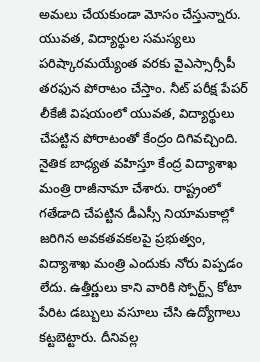అమలు చేయకుండా మోసం చేస్తున్నారు. యువత, విద్యార్థుల సమస్యలు పరిష్కారమయ్యేంత వరకు వైఎస్సార్సీపీ తరఫున పోరాటం చేస్తాం. నీట్ పరీక్ష పేపర్ లీకేజీ విషయంలో యువత, విద్యార్థులు చేపట్టిన పోరాటంతో కేంద్రం దిగివచ్చింది. నైతిక బాధ్యత వహిస్తూ కేంద్ర విద్యాశాఖ మంత్రి రాజీనామా చేశారు. రాష్ట్రంలో గతేడాది చేపట్టిన డీఎస్సీ నియామకాల్లో జరిగిన అవకతవకలపై ప్రభుత్వం, విద్యాశాఖ మంత్రి ఎందుకు నోరు విప్పడం లేదు. ఉత్తీర్ణులు కాని వారికి స్పోర్ట్స్ కోటా పేరిట డబ్బులు వసూలు చేసి ఉద్యోగాలు కట్టబెట్టారు. దీనివల్ల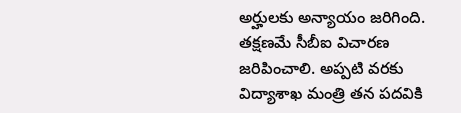అర్హులకు అన్యాయం జరిగింది. తక్షణమే సీబీఐ విచారణ జరిపించాలి. అప్పటి వరకు విద్యాశాఖ మంత్రి తన పదవికి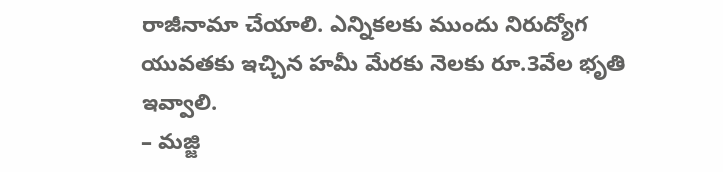రాజీనామా చేయాలి. ఎన్నికలకు ముందు నిరుద్యోగ యువతకు ఇచ్చిన హమీ మేరకు నెలకు రూ.3వేల భృతి ఇవ్వాలి.
– మజ్జి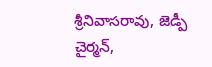శ్రీనివాసరావు, జెడ్పీ చైర్మన్,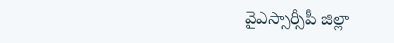వైఎస్సార్సీపీ జిల్లా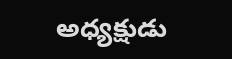అధ్యక్షుడు